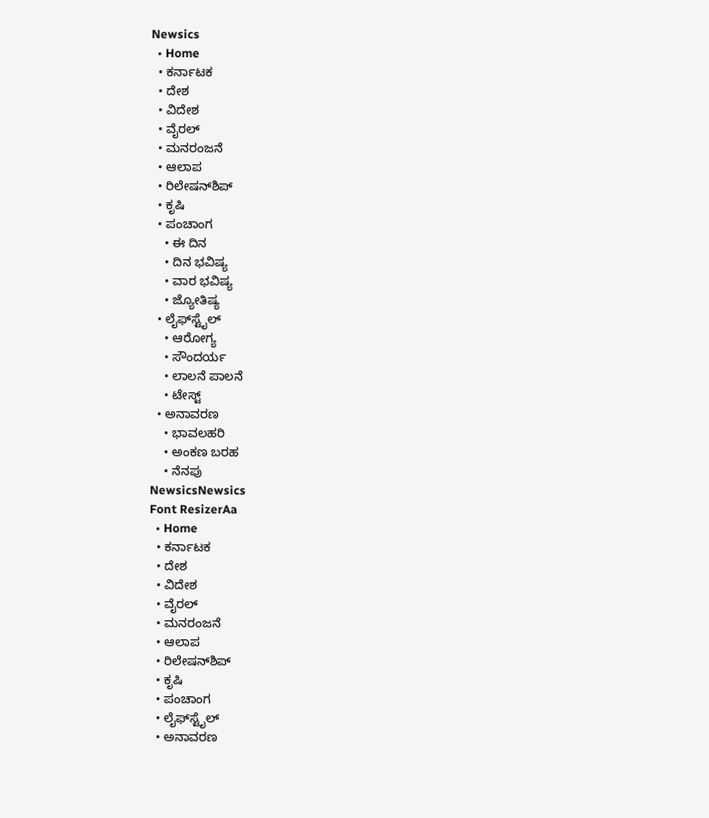Newsics
  • Home
  • ಕರ್ನಾಟಕ
  • ದೇಶ
  • ವಿದೇಶ
  • ವೈರಲ್
  • ಮನರಂಜನೆ
  • ಆಲಾಪ
  • ರಿಲೇಷನ್‌ಶಿಪ್
  • ಕೃಷಿ
  • ಪಂಚಾಂಗ
    • ಈ ದಿನ
    • ದಿನ ಭವಿಷ್ಯ
    • ವಾರ ಭವಿಷ್ಯ
    • ಜ್ಯೋತಿಷ್ಯ
  • ಲೈಫ್‌ಸ್ಟೈಲ್
    • ಆರೋಗ್ಯ
    • ಸೌಂದರ್ಯ
    • ಲಾಲನೆ ಪಾಲನೆ
    • ಟೇಸ್ಟ್
  • ಅನಾವರಣ
    • ಭಾವಲಹರಿ
    • ಅಂಕಣ ಬರಹ
    • ನೆನಪು
NewsicsNewsics
Font ResizerAa
  • Home
  • ಕರ್ನಾಟಕ
  • ದೇಶ
  • ವಿದೇಶ
  • ವೈರಲ್
  • ಮನರಂಜನೆ
  • ಆಲಾಪ
  • ರಿಲೇಷನ್‌ಶಿಪ್
  • ಕೃಷಿ
  • ಪಂಚಾಂಗ
  • ಲೈಫ್‌ಸ್ಟೈಲ್
  • ಅನಾವರಣ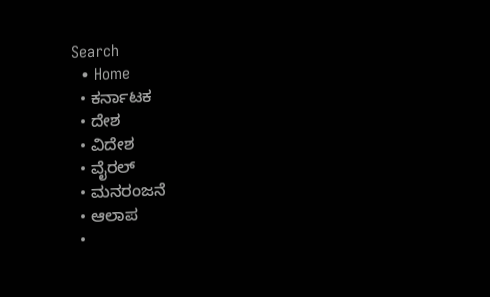Search
  • Home
  • ಕರ್ನಾಟಕ
  • ದೇಶ
  • ವಿದೇಶ
  • ವೈರಲ್
  • ಮನರಂಜನೆ
  • ಆಲಾಪ
  •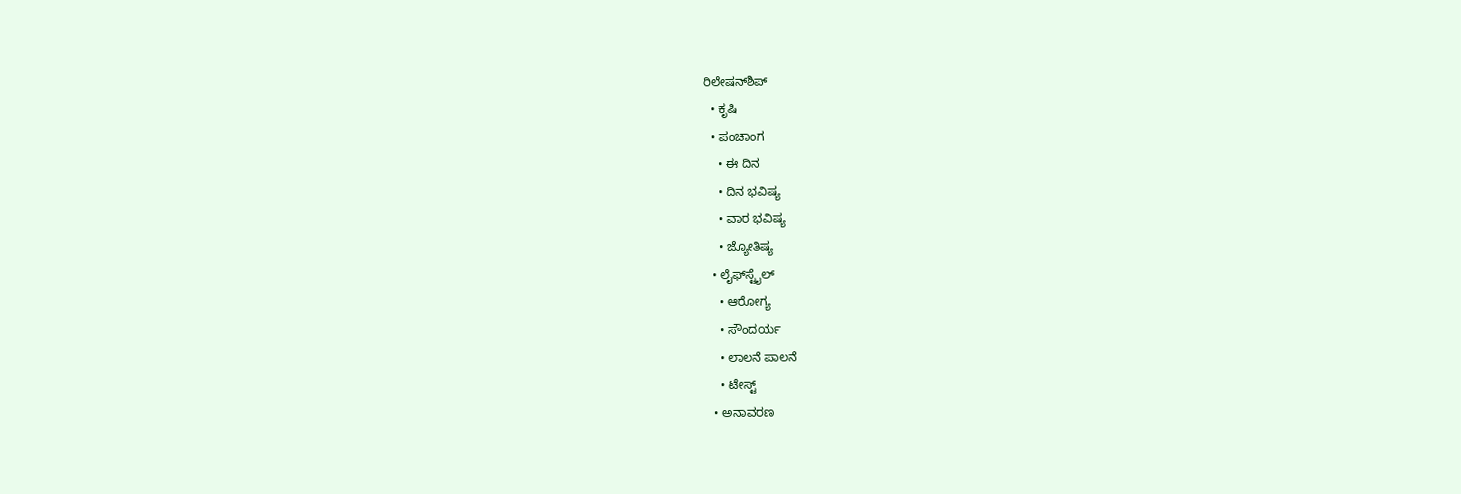ರಿಲೇಷನ್‌ಶಿಪ್
  • ಕೃಷಿ
  • ಪಂಚಾಂಗ
    • ಈ ದಿನ
    • ದಿನ ಭವಿಷ್ಯ
    • ವಾರ ಭವಿಷ್ಯ
    • ಜ್ಯೋತಿಷ್ಯ
  • ಲೈಫ್‌ಸ್ಟೈಲ್
    • ಆರೋಗ್ಯ
    • ಸೌಂದರ್ಯ
    • ಲಾಲನೆ ಪಾಲನೆ
    • ಟೇಸ್ಟ್
  • ಅನಾವರಣ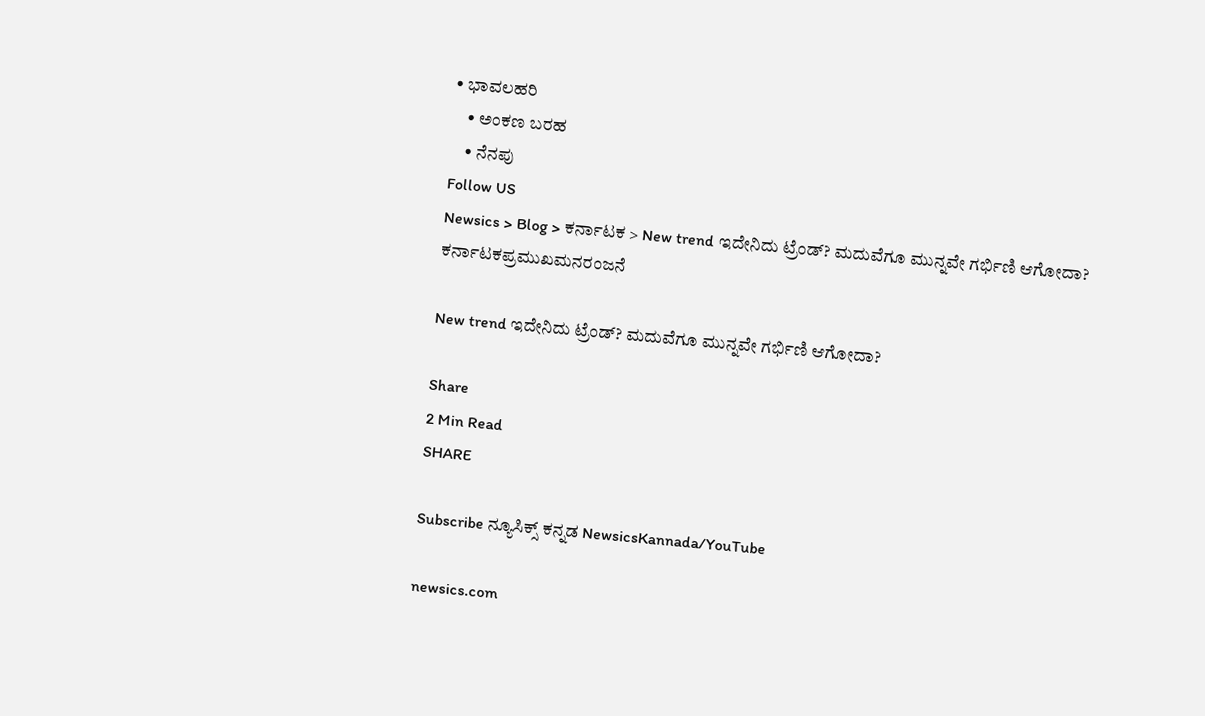• ಭಾವಲಹರಿ
    • ಅಂಕಣ ಬರಹ
    • ನೆನಪು
Follow US
Newsics > Blog > ಕರ್ನಾಟಕ > New trend ಇದೇನಿದು ಟ್ರೆಂಡ್? ಮದುವೆಗೂ ಮುನ್ನವೇ ಗರ್ಭಿಣಿ ಆಗೋದಾ?
ಕರ್ನಾಟಕಪ್ರಮುಖಮನರಂಜನೆ

New trend ಇದೇನಿದು ಟ್ರೆಂಡ್? ಮದುವೆಗೂ ಮುನ್ನವೇ ಗರ್ಭಿಣಿ ಆಗೋದಾ?

Share
2 Min Read
SHARE

Subscribe ನ್ಯೂಸಿಕ್ಸ್ ಕನ್ನಡ NewsicsKannada/YouTube

newsics.com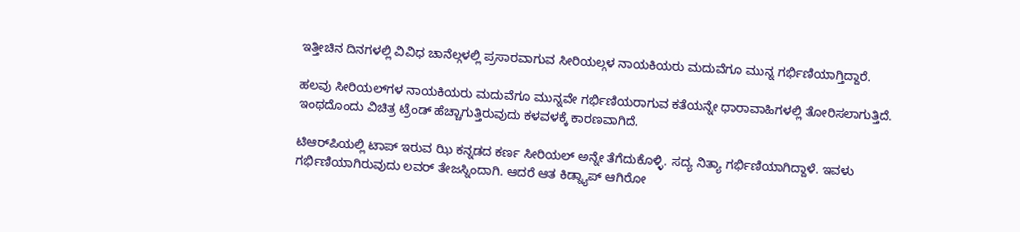ಇತ್ತೀಚಿನ ದಿನಗಳಲ್ಲಿ ವಿವಿಧ ಚಾನೆಲ್ಗಳಲ್ಲಿ ಪ್ರಸಾರವಾಗುವ ಸೀರಿಯಲ್ಗಳ ನಾಯಕಿಯರು ಮದುವೆಗೂ ಮುನ್ನ ಗರ್ಭಿಣಿಯಾಗ್ತಿದ್ದಾರೆ.

ಹಲವು ಸೀರಿಯಲ್‌ಗಳ ನಾಯಕಿಯರು ಮದುವೆಗೂ ಮುನ್ನವೇ ಗರ್ಭಿಣಿಯರಾಗುವ ಕತೆಯನ್ನೇ ಧಾರಾವಾಹಿಗಳಲ್ಲಿ ತೋರಿಸಲಾಗುತ್ತಿದೆ. ಇಂಥದೊಂದು ವಿಚಿತ್ರ ಟ್ರೆಂಡ್ ಹೆಚ್ಚಾಗುತ್ತಿರುವುದು ಕಳವಳಕ್ಕೆ ಕಾರಣವಾಗಿದೆ.

ಟಿಆರ್‌ಪಿಯಲ್ಲಿ ಟಾಪ್ ಇರುವ ಝಿ ಕನ್ನಡದ ಕರ್ಣ ಸೀರಿಯಲ್ ಅನ್ನೇ ತೆಗೆದುಕೊಳ್ಳಿ. ಸದ್ಯ ನಿತ್ಯಾ ಗರ್ಭಿಣಿಯಾಗಿದ್ದಾಳೆ. ಇವಳು ಗರ್ಭಿಣಿಯಾಗಿರುವುದು ಲವರ್ ತೇಜಸ್ನಿಂದಾಗಿ. ಆದರೆ ಆತ ಕಿಡ್ನ್ಯಾಪ್ ಆಗಿರೋ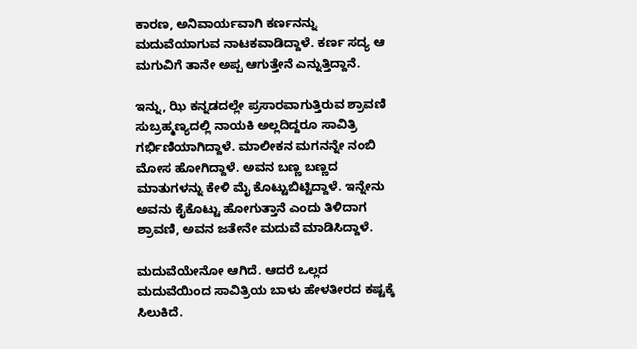ಕಾರಣ, ಅನಿವಾರ್ಯವಾಗಿ ಕರ್ಣನನ್ನು ಮದುವೆಯಾಗುವ ನಾಟಕವಾಡಿದ್ದಾಳೆ. ಕರ್ಣ ಸದ್ಯ ಆ ಮಗುವಿಗೆ ತಾನೇ ಅಪ್ಪ ಆಗುತ್ತೇನೆ ಎನ್ನುತ್ತಿದ್ದಾನೆ.

ಇನ್ನು, ಝಿ ಕನ್ನಡದಲ್ಲೇ ಪ್ರಸಾರವಾಗುತ್ತಿರುವ ಶ್ರಾವಣಿ ಸುಬ್ರಹ್ಮಣ್ಯದಲ್ಲಿ ನಾಯಕಿ ಅಲ್ಲದಿದ್ದರೂ ಸಾವಿತ್ರಿ ಗರ್ಭಿಣಿಯಾಗಿದ್ದಾಳೆ. ಮಾಲೀಕನ ಮಗನನ್ನೇ ನಂಬಿ ಮೋಸ ಹೋಗಿದ್ದಾಳೆ. ಅವನ ಬಣ್ಣ ಬಣ್ಣದ ಮಾತುಗಳನ್ನು ಕೇಳಿ ಮೈ ಕೊಟ್ಟುಬಿಟ್ಟಿದ್ದಾಳೆ. ಇನ್ನೇನು ಅವನು ಕೈಕೊಟ್ಟು ಹೋಗುತ್ತಾನೆ ಎಂದು ತಿಳಿದಾಗ ಶ್ರಾವಣಿ, ಅವನ ಜತೇನೇ ಮದುವೆ ಮಾಡಿಸಿದ್ದಾಳೆ.

ಮದುವೆಯೇನೋ ಆಗಿದೆ. ಆದರೆ ಒಲ್ಲದ ಮದುವೆಯಿಂದ ಸಾವಿತ್ರಿಯ ಬಾಳು ಹೇಳತೀರದ ಕಷ್ಟಕ್ಕೆ ಸಿಲುಕಿದೆ.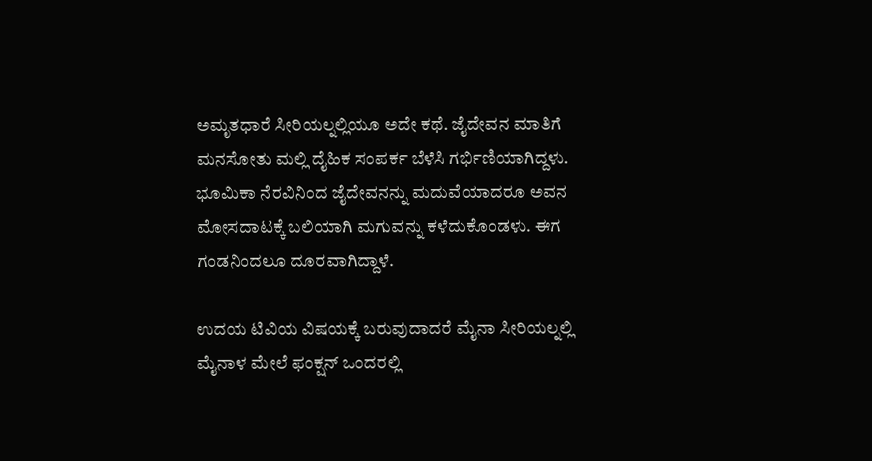ಅಮೃತಧಾರೆ ಸೀರಿಯಲ್ನಲ್ಲಿಯೂ ಅದೇ ಕಥೆ. ಜೈದೇವನ ಮಾತಿಗೆ ಮನಸೋತು ಮಲ್ಲಿ ದೈಹಿಕ ಸಂಪರ್ಕ ಬೆಳೆಸಿ ಗರ್ಭಿಣಿಯಾಗಿದ್ದಳು. ಭೂಮಿಕಾ ನೆರವಿನಿಂದ ಜೈದೇವನನ್ನು ಮದುವೆಯಾದರೂ ಅವನ ಮೋಸದಾಟಕ್ಕೆ ಬಲಿಯಾಗಿ ಮಗುವನ್ನು ಕಳೆದುಕೊಂಡಳು. ಈಗ ಗಂಡನಿಂದಲೂ ದೂರವಾಗಿದ್ದಾಳೆ.

ಉದಯ ಟಿವಿಯ ವಿಷಯಕ್ಕೆ ಬರುವುದಾದರೆ ಮೈನಾ ಸೀರಿಯಲ್ನಲ್ಲಿ ಮೈನಾಳ ಮೇಲೆ ಫಂಕ್ಷನ್ ಒಂದರಲ್ಲಿ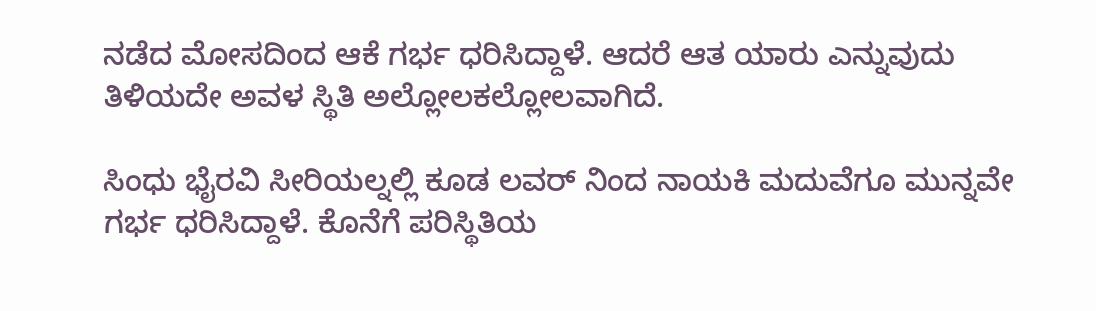ನಡೆದ ಮೋಸದಿಂದ ಆಕೆ ಗರ್ಭ ಧರಿಸಿದ್ದಾಳೆ. ಆದರೆ ಆತ ಯಾರು ಎನ್ನುವುದು ತಿಳಿಯದೇ ಅವಳ ಸ್ಥಿತಿ ಅಲ್ಲೋಲಕಲ್ಲೋಲವಾಗಿದೆ.

ಸಿಂಧು ಭೈರವಿ ಸೀರಿಯಲ್ನಲ್ಲಿ ಕೂಡ ಲವರ್ ನಿಂದ ನಾಯಕಿ ಮದುವೆಗೂ ಮುನ್ನವೇ ಗರ್ಭ ಧರಿಸಿದ್ದಾಳೆ. ಕೊನೆಗೆ ಪರಿಸ್ಥಿತಿಯ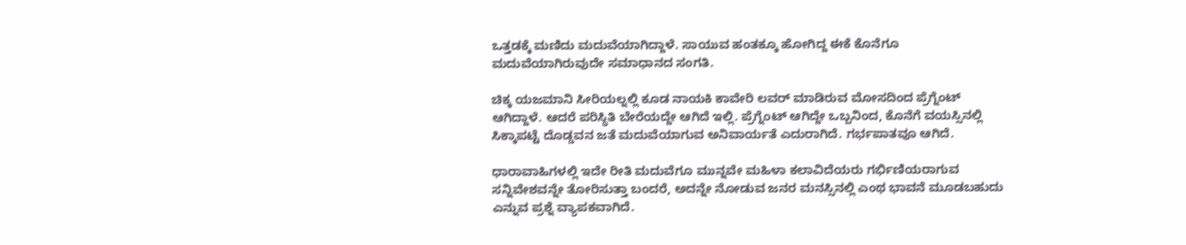ಒತ್ತಡಕ್ಕೆ ಮಣಿದು ಮದುವೆಯಾಗಿದ್ದಾಳೆ. ಸಾಯುವ ಹಂತಕ್ಕೂ ಹೋಗಿದ್ದ ಈಕೆ ಕೊನೆಗೂ ಮದುವೆಯಾಗಿರುವುದೇ ಸಮಾಧಾನದ ಸಂಗತಿ.

ಚಿಕ್ಕ ಯಜಮಾನಿ ಸೀರಿಯಲ್ನಲ್ಲಿ ಕೂಡ ನಾಯಕಿ ಕಾವೇರಿ ಲವರ್ ಮಾಡಿರುವ ಮೋಸದಿಂದ ಪ್ರೆಗ್ನೆಂಟ್ ಆಗಿದ್ದಾಳೆ. ಆದರೆ ಪರಿಸ್ಥಿತಿ ಬೇರೆಯದ್ದೇ ಆಗಿದೆ ಇಲ್ಲಿ. ಪ್ರೆಗ್ನೆಂಟ್ ಆಗಿದ್ದೇ ಒಬ್ಬನಿಂದ, ಕೊನೆಗೆ ವಯಸ್ಸಿನಲ್ಲಿ ಸಿಕ್ಕಾಪಟ್ಟೆ ದೊಡ್ಡವನ ಜತೆ ಮದುವೆಯಾಗುವ ಅನಿವಾರ್ಯತೆ ಎದುರಾಗಿದೆ. ಗರ್ಭಪಾತವೂ ಆಗಿದೆ.

ಧಾರಾವಾಹಿಗಳಲ್ಲಿ ಇದೇ ರೀತಿ ಮದುವೆಗೂ ಮುನ್ನವೇ ಮಹಿಳಾ ಕಲಾವಿದೆಯರು ಗರ್ಭಿಣಿಯರಾಗುವ ಸನ್ನಿವೇಶವನ್ನೇ ತೋರಿಸುತ್ತಾ ಬಂದರೆ, ಅದನ್ನೇ ನೋಡುವ ಜನರ ಮನಸ್ಸಿನಲ್ಲಿ ಎಂಥ ಭಾವನೆ ಮೂಡಬಹುದು ಎನ್ನುವ ಪ್ರಶ್ನೆ‌ ವ್ಯಾಪಕವಾಗಿದೆ.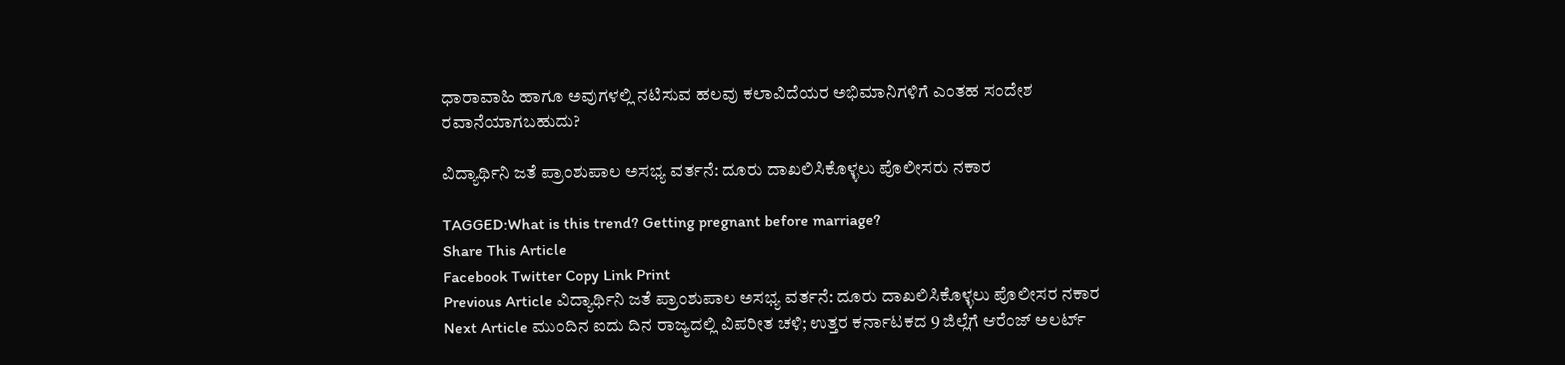ಧಾರಾವಾಹಿ ಹಾಗೂ ಅವುಗಳಲ್ಲಿ ನಟಿಸುವ ಹಲವು ಕಲಾವಿದೆಯರ‌ ಅಭಿಮಾನಿಗಳಿಗೆ ಎಂತಹ ಸಂದೇಶ ರವಾನೆಯಾಗಬಹುದು?

ವಿದ್ಯಾರ್ಥಿನಿ ಜತೆ ಪ್ರಾಂಶುಪಾಲ ಅಸಭ್ಯ ವರ್ತನೆ: ದೂರು ದಾಖಲಿಸಿಕೊಳ್ಳಲು ಪೊಲೀಸರು ನಕಾರ

TAGGED:What is this trend? Getting pregnant before marriage?
Share This Article
Facebook Twitter Copy Link Print
Previous Article ವಿದ್ಯಾರ್ಥಿನಿ ಜತೆ ಪ್ರಾಂಶುಪಾಲ ಅಸಭ್ಯ ವರ್ತನೆ: ದೂರು ದಾಖಲಿಸಿಕೊಳ್ಳಲು ಪೊಲೀಸರ ನಕಾರ
Next Article ಮುಂದಿನ ಐದು ದಿನ ರಾಜ್ಯದಲ್ಲಿ ವಿಪರೀತ ಚಳಿ; ಉತ್ತರ ಕರ್ನಾಟಕದ 9 ಜಿಲ್ಲೆಗೆ ಆರೆಂಜ್‌ ಅಲರ್ಟ್‌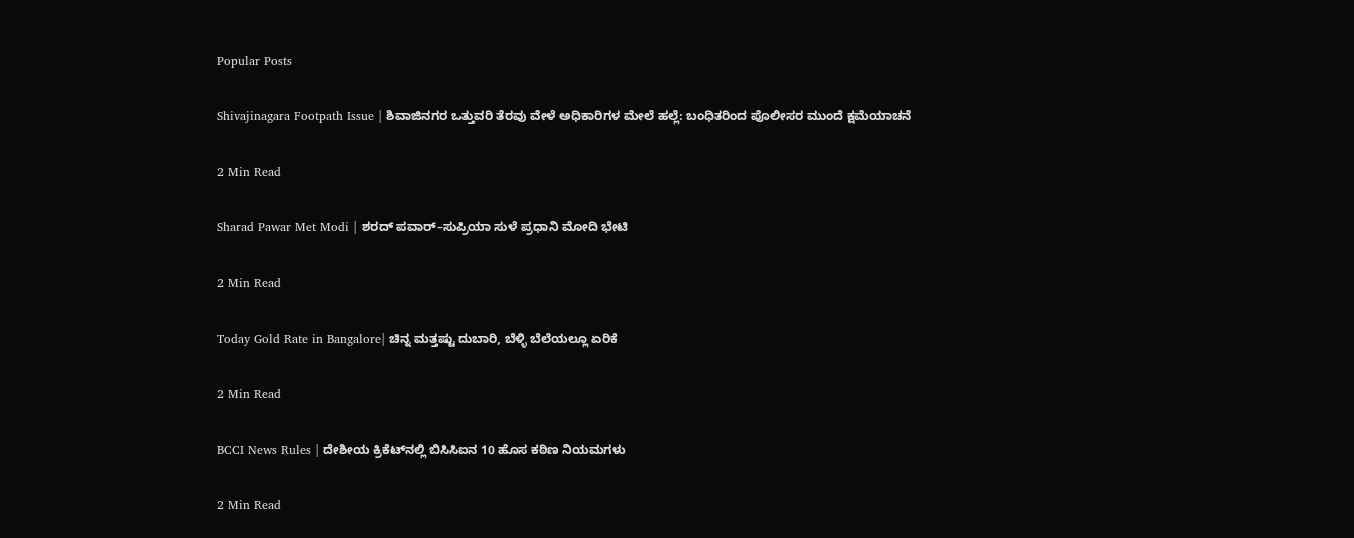Popular Posts

Shivajinagara Footpath Issue | ಶಿವಾಜಿನಗರ ಒತ್ತುವರಿ ತೆರವು ವೇಳೆ ಅಧಿಕಾರಿಗಳ ಮೇಲೆ ಹಲ್ಲೆ: ಬಂಧಿತರಿಂದ ಪೊಲೀಸರ ಮುಂದೆ ಕ್ಷಮೆಯಾಚನೆ

2 Min Read

Sharad Pawar Met Modi | ಶರದ್ ಪವಾರ್–ಸುಪ್ರಿಯಾ ಸುಳೆ ಪ್ರಧಾನಿ ಮೋದಿ ಭೇಟಿ

2 Min Read

Today Gold Rate in Bangalore| ಚಿನ್ನ ಮತ್ತಷ್ಟು ದುಬಾರಿ, ಬೆಳ್ಳಿ ಬೆಲೆಯಲ್ಲೂ ಏರಿಕೆ

2 Min Read

BCCI News Rules | ದೇಶೀಯ ಕ್ರಿಕೆಟ್‌ನಲ್ಲಿ ಬಿಸಿಸಿಐನ 10 ಹೊಸ ಕಠಿಣ ನಿಯಮಗಳು

2 Min Read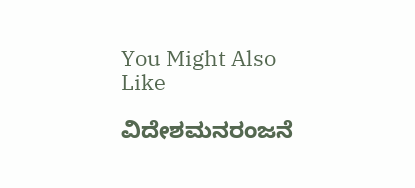You Might Also Like

ವಿದೇಶಮನರಂಜನೆ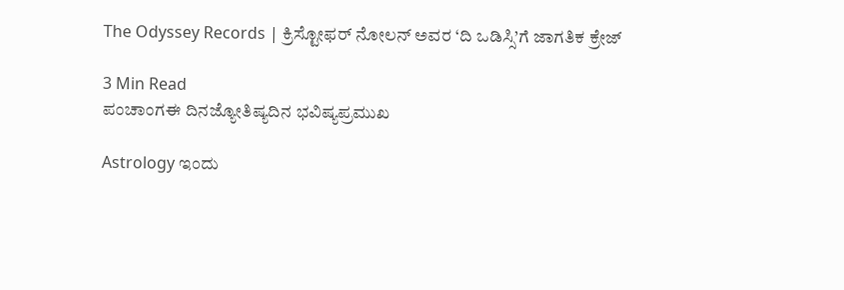The Odyssey Records | ಕ್ರಿಸ್ಟೋಫರ್ ನೋಲನ್ ಅವರ ‘ದಿ ಒಡಿಸ್ಸಿ’ಗೆ ಜಾಗತಿಕ ಕ್ರೇಜ್

3 Min Read
ಪಂಚಾಂಗಈ ದಿನಜ್ಯೋತಿಷ್ಯದಿನ ಭವಿಷ್ಯಪ್ರಮುಖ

Astrology ಇಂದು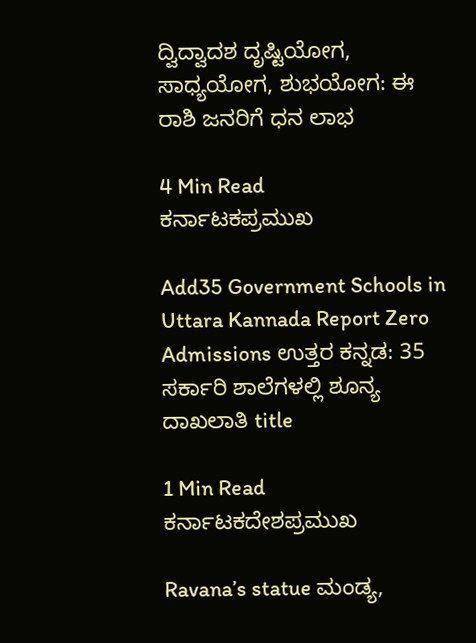ದ್ವಿದ್ವಾದಶ ದೃಷ್ಟಿಯೋಗ, ಸಾಧ್ಯಯೋಗ, ಶುಭಯೋಗ: ಈ ರಾಶಿ ಜನರಿಗೆ ಧನ ಲಾಭ

4 Min Read
ಕರ್ನಾಟಕಪ್ರಮುಖ

Add35 Government Schools in Uttara Kannada Report Zero Admissions ಉತ್ತರ ಕನ್ನಡ: 35 ಸರ್ಕಾರಿ ಶಾಲೆಗಳಲ್ಲಿ ಶೂನ್ಯ ದಾಖಲಾತಿ title

1 Min Read
ಕರ್ನಾಟಕದೇಶಪ್ರಮುಖ

Ravana’s statue ಮಂಡ್ಯ,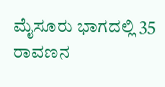ಮೈಸೂರು ಭಾಗದಲ್ಲಿ 35 ರಾವಣನ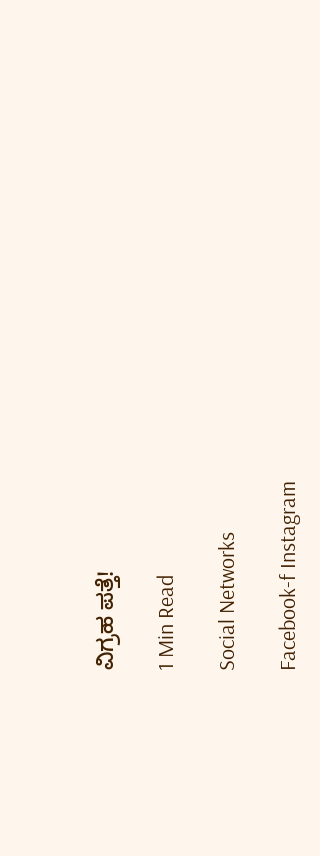ವಿಗ್ರಹ ಪತ್ತೆ!

1 Min Read

Social Networks

Facebook-f Instagram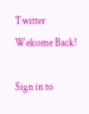Twitter
Welcome Back!

Sign in to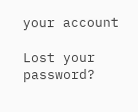your account

Lost your password?